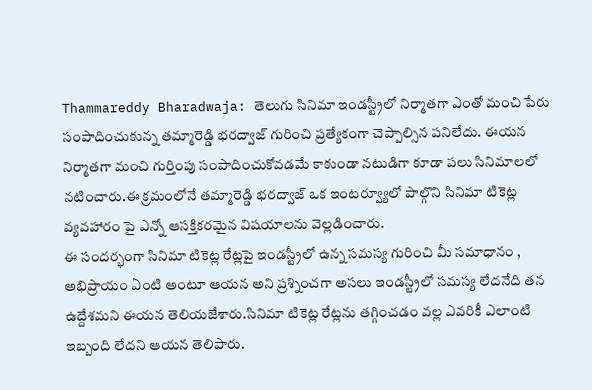Thammareddy Bharadwaja: తెలుగు సినిమా ఇండస్ట్రీలో నిర్మాతగా ఎంతో మంచి పేరు సంపాదించుకున్న తమ్మారెడ్డి భరద్వాజ్ గురించి ప్రత్యేకంగా చెప్పాల్సిన పనిలేదు. ఈయన నిర్మాతగా మంచి గుర్తింపు సంపాదించుకోవడమే కాకుండా నటుడిగా కూడా పలు సినిమాలలో నటించారు.ఈ క్రమంలోనే తమ్మారెడ్డి భరద్వాజ్ ఒక ఇంటర్వ్యూలో పాల్గొని సినిమా టికెట్ల వ్యవహారం పై ఎన్నో ఆసక్తికరమైన విషయాలను వెల్లడించారు.
ఈ సందర్భంగా సినిమా టికెట్ల రేట్లపై ఇండస్ట్రీలో ఉన్న సమస్య గురించి మీ సమాధానం , అభిప్రాయం ఏంటి అంటూ ఆయన అని ప్రశ్నించగా అసలు ఇండస్ట్రీలో సమస్య లేదనేది తన ఉద్దేశమని ఈయన తెలియజేశారు.సినిమా టికెట్ల రేట్లను తగ్గించడం వల్ల ఎవరికీ ఎలాంటి ఇబ్బంది లేదని ఆయన తెలిపారు.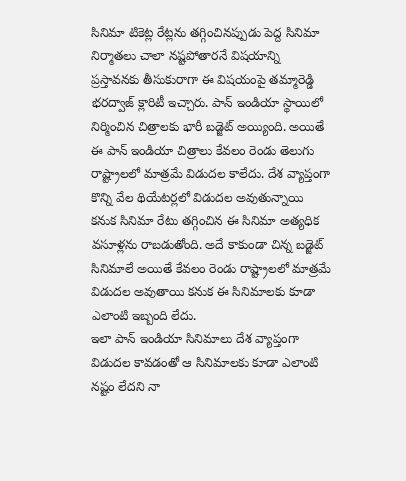సినిమా టికెట్ల రేట్లను తగ్గించినప్పుడు పెద్ద సినిమా నిర్మాతలు చాలా నష్టపోతారనే విషయాన్ని ప్రస్తావనకు తీసుకురాగా ఈ విషయంపై తమ్మారెడ్డి భరద్వాజ్ క్లారిటీ ఇచ్చారు. పాన్ ఇండియా స్థాయిలో నిర్మించిన చిత్రాలకు భారీ బడ్జెట్ అయ్యింది. అయితే ఈ పాన్ ఇండియా చిత్రాలు కేవలం రెండు తెలుగు రాష్ట్రాలలో మాత్రమే విడుదల కాలేదు. దేశ వ్యాప్తంగా కొన్ని వేల థియేటర్లలో విడుదల అవుతున్నాయి కనుక సినిమా రేటు తగ్గించిన ఈ సినిమా అత్యధిక వసూళ్లను రాబడుతోంది. అదే కాకుండా చిన్న బడ్జెట్ సినిమాలే అయితే కేవలం రెండు రాష్ట్రాలలో మాత్రమే విడుదల అవుతాయి కనుక ఈ సినిమాలకు కూడా ఎలాంటి ఇబ్బంది లేదు.
ఇలా పాన్ ఇండియా సినిమాలు దేశ వ్యాప్తంగా విడుదల కావడంతో ఆ సినిమాలకు కూడా ఎలాంటి నష్టం లేదని నా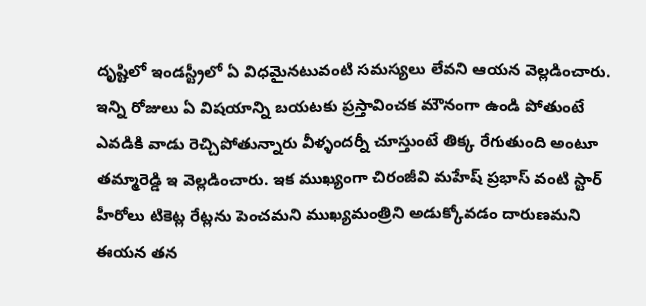దృష్టిలో ఇండస్ట్రీలో ఏ విధమైనటువంటి సమస్యలు లేవని ఆయన వెల్లడించారు. ఇన్ని రోజులు ఏ విషయాన్ని బయటకు ప్రస్తావించక మౌనంగా ఉండి పోతుంటే ఎవడికి వాడు రెచ్చిపోతున్నారు వీళ్ళందర్నీ చూస్తుంటే తిక్క రేగుతుంది అంటూ తమ్మారెడ్డి ఇ వెల్లడించారు. ఇక ముఖ్యంగా చిరంజీవి మహేష్ ప్రభాస్ వంటి స్టార్ హీరోలు టికెట్ల రేట్లను పెంచమని ముఖ్యమంత్రిని అడుక్కోవడం దారుణమని ఈయన తన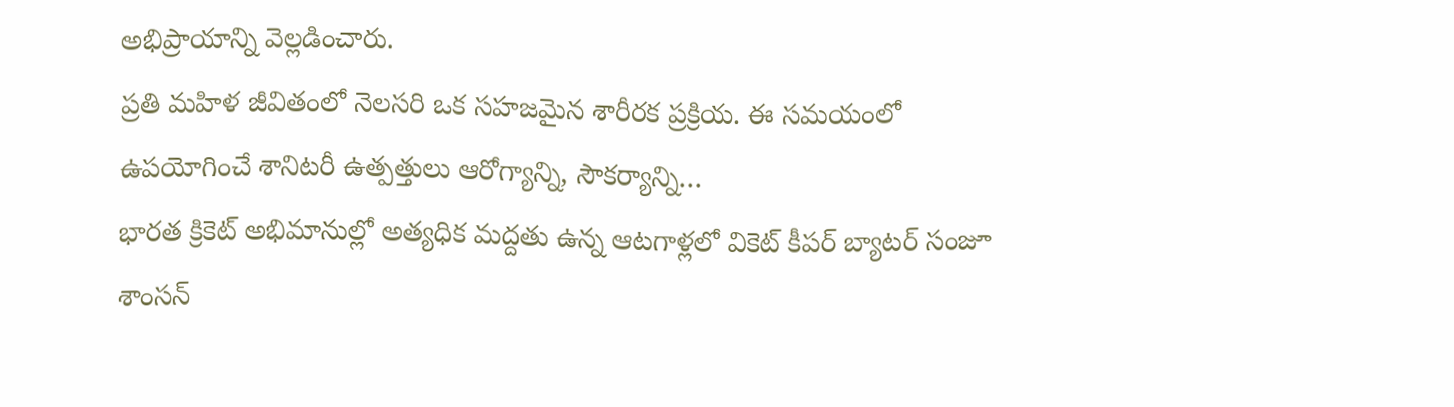అభిప్రాయాన్ని వెల్లడించారు.
ప్రతి మహిళ జీవితంలో నెలసరి ఒక సహజమైన శారీరక ప్రక్రియ. ఈ సమయంలో ఉపయోగించే శానిటరీ ఉత్పత్తులు ఆరోగ్యాన్ని, సౌకర్యాన్ని…
భారత క్రికెట్ అభిమానుల్లో అత్యధిక మద్దతు ఉన్న ఆటగాళ్లలో వికెట్ కీపర్ బ్యాటర్ సంజూ శాంసన్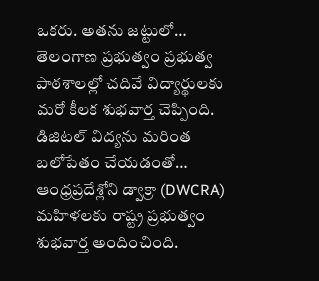ఒకరు. అతను జట్టులో…
తెలంగాణ ప్రభుత్వం ప్రభుత్వ పాఠశాలల్లో చదివే విద్యార్థులకు మరో కీలక శుభవార్త చెప్పింది. డిజిటల్ విద్యను మరింత బలోపేతం చేయడంతో…
ఆంధ్రప్రదేశ్లోని డ్వాక్రా (DWCRA) మహిళలకు రాష్ట్ర ప్రభుత్వం శుభవార్త అందించింది.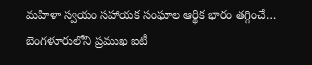మహిళా స్వయం సహాయక సంఘాల ఆర్థిక భారం తగ్గించే…
బెంగళూరులోని ప్రముఖ ఐటీ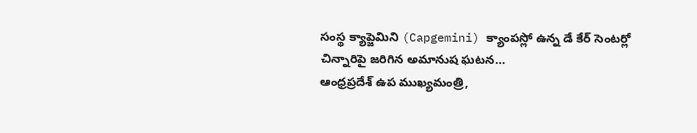సంస్థ క్యాప్జెమిని (Capgemini) క్యాంపస్లో ఉన్న డే కేర్ సెంటర్లో చిన్నారిపై జరిగిన అమానుష ఘటన…
ఆంధ్రప్రదేశ్ ఉప ముఖ్యమంత్రి,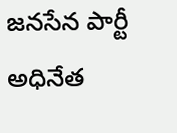జనసేన పార్టీ అధినేత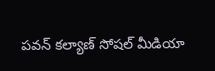పవన్ కల్యాణ్ సోషల్ మీడియా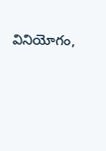వినియోగం,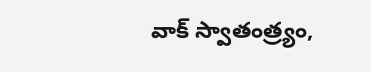వాక్ స్వాతంత్ర్యం,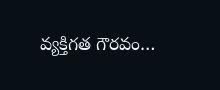వ్యక్తిగత గౌరవం…